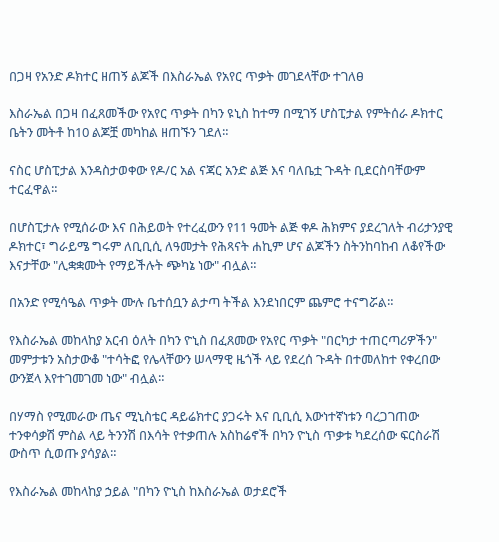በጋዛ የአንድ ዶክተር ዘጠኝ ልጆች በእስራኤል የአየር ጥቃት መገደላቸው ተገለፀ

እስራኤል በጋዛ በፈጸመችው የአየር ጥቃት በካን ዩኒስ ከተማ በሚገኝ ሆስፒታል የምትሰራ ዶክተር ቤትን መትቶ ከ10 ልጆቿ መካከል ዘጠኙን ገደለ።

ናስር ሆስፒታል እንዳስታወቀው የዶ/ር አል ናጃር አንድ ልጅ እና ባለቤቷ ጉዳት ቢደርስባቸውም ተርፈዋል።

በሆስፒታሉ የሚሰራው እና በሕይወት የተረፈውን የ11 ዓመት ልጅ ቀዶ ሕክምና ያደረገለት ብሪታንያዊ ዶክተር፣ ግራይሜ ግሩም ለቢቢሲ ለዓመታት የሕጻናት ሐኪም ሆና ልጆችን ስትንከባከብ ለቆየችው እናታቸው "ሊቋቋሙት የማይችሉት ጭካኔ ነው" ብሏል።

በአንድ የሚሳዔል ጥቃት ሙሉ ቤተሰቧን ልታጣ ትችል እንደነበርም ጨምሮ ተናግሯል።

የእስራኤል መከላከያ አርብ ዕለት በካን ዮኒስ በፈጸመው የአየር ጥቃት "በርካታ ተጠርጣሪዎችን" መምታቱን አስታውቆ "ተሳትፎ የሌላቸውን ሠላማዊ ዜጎች ላይ የደረሰ ጉዳት በተመለከተ የቀረበው ውንጀላ እየተገመገመ ነው" ብሏል።

በሃማስ የሚመራው ጤና ሚኒስቴር ዳይሬክተር ያጋሩት እና ቢቢሲ እውነተኛነቱን ባረጋገጠው ተንቀሳቃሽ ምስል ላይ ትንንሽ በእሳት የተቃጠሉ አስከሬኖች በካን ዮኒስ ጥቃቱ ካደረሰው ፍርስራሽ ውስጥ ሲወጡ ያሳያል።

የእስራኤል መከላከያ ኃይል "በካን ዮኒስ ከእስራኤል ወታደሮች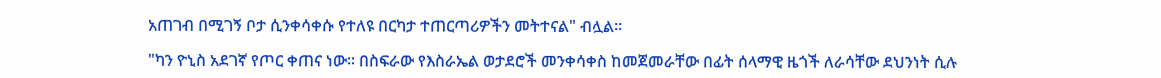አጠገብ በሚገኝ ቦታ ሲንቀሳቀሱ የተለዩ በርካታ ተጠርጣሪዎችን መትተናል" ብሏል።

"ካን ዮኒስ አደገኛ የጦር ቀጠና ነው። በስፍራው የእስራኤል ወታደሮች መንቀሳቀስ ከመጀመራቸው በፊት ሰላማዊ ዜጎች ለራሳቸው ደህንነት ሲሉ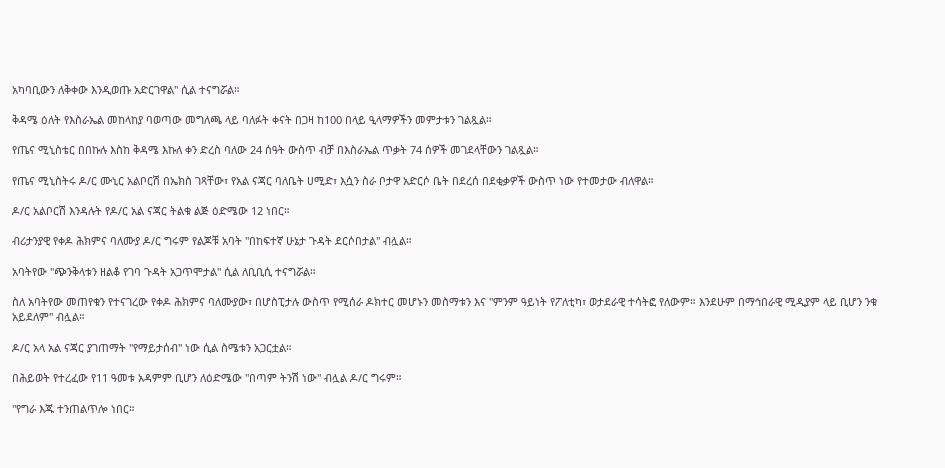አካባቢውን ለቅቀው እንዲወጡ አድርገዋል" ሲል ተናግሯል።

ቅዳሜ ዕለት የእስራኤል መከላከያ ባወጣው መግለጫ ላይ ባለፉት ቀናት በጋዛ ከ100 በላይ ዒላማዎችን መምታቱን ገልጿል።

የጤና ሚኒስቴር በበኩሉ እስከ ቅዳሜ እኩለ ቀን ድረስ ባለው 24 ሰዓት ውስጥ ብቻ በእስራኤል ጥቃት 74 ሰዎች መገደላቸውን ገልጿል።

የጤና ሚኒስትሩ ዶ/ር ሙኒር አልቦርሽ በኤክስ ገጻቸው፣ የአል ናጃር ባለቤት ሀሚድ፣ እሷን ስራ ቦታዋ አድርሶ ቤት በደረሰ በደቂቃዎች ውስጥ ነው የተመታው ብለዋል።

ዶ/ር አልቦርሽ እንዳሉት የዶ/ር አል ናጃር ትልቁ ልጅ ዕድሜው 12 ነበር።

ብሪታንያዊ የቀዶ ሕክምና ባለሙያ ዶ/ር ግሩም የልጆቹ አባት "በከፍተኛ ሁኔታ ጉዳት ደርሶበታል" ብሏል።

አባትየው "ጭንቅላቱን ዘልቆ የገባ ጉዳት አጋጥሞታል" ሲል ለቢቢሲ ተናግሯል።

ስለ አባትየው መጠየቁን የተናገረው የቀዶ ሕክምና ባለሙያው፣ በሆስፒታሉ ውስጥ የሚሰራ ዶክተር መሆኑን መስማቱን እና "ምንም ዓይነት የፖለቲካ፣ ወታደራዊ ተሳትፎ የለውም። እንደሁም በማኅበራዊ ሚዲያም ላይ ቢሆን ንቁ አይደለም" ብሏል።

ዶ/ር አላ አል ናጃር ያገጠማት "የማይታሰብ" ነው ሲል ስሜቱን አጋርቷል።

በሕይወት የተረፈው የ11 ዓመቱ አዳምም ቢሆን ለዕድሜው "በጣም ትንሽ ነው" ብሏል ዶ/ር ግሩም።

"የግራ እጁ ተንጠልጥሎ ነበር።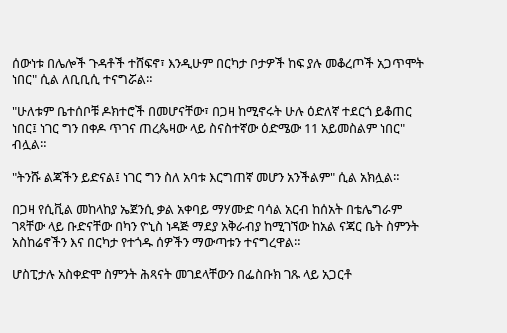ሰውነቱ በሌሎች ጉዳቶች ተሸፍኖ፣ እንዲሁም በርካታ ቦታዎች ከፍ ያሉ መቆረጦች አጋጥሞት ነበር" ሲል ለቢቢሲ ተናግሯል።

"ሁለቱም ቤተሰቦቹ ዶክተሮች በመሆናቸው፣ በጋዛ ከሚኖሩት ሁሉ ዕድለኛ ተደርጎ ይቆጠር ነበር፤ ነገር ግን በቀዶ ጥገና ጠረጴዛው ላይ ስናስተኛው ዕድሜው 11 አይመስልም ነበር" ብሏል።

"ትንሹ ልጃችን ይድናል፤ ነገር ግን ስለ አባቱ እርግጠኛ መሆን አንችልም" ሲል አክሏል።

በጋዛ የሲቪል መከላከያ ኤጀንሲ ቃል አቀባይ ማሃሙድ ባሳል አርብ ከሰአት በቴሌግራም ገጻቸው ላይ ቡድናቸው በካን ዮኒስ ነዳጅ ማደያ አቅራብያ ከሚገኘው ከአል ናጃር ቤት ስምንት አስከሬኖችን እና በርካታ የተጎዱ ሰዎችን ማውጣቱን ተናግረዋል።

ሆስፒታሉ አስቀድሞ ስምንት ሕጻናት መገደላቸውን በፌስቡክ ገጹ ላይ አጋርቶ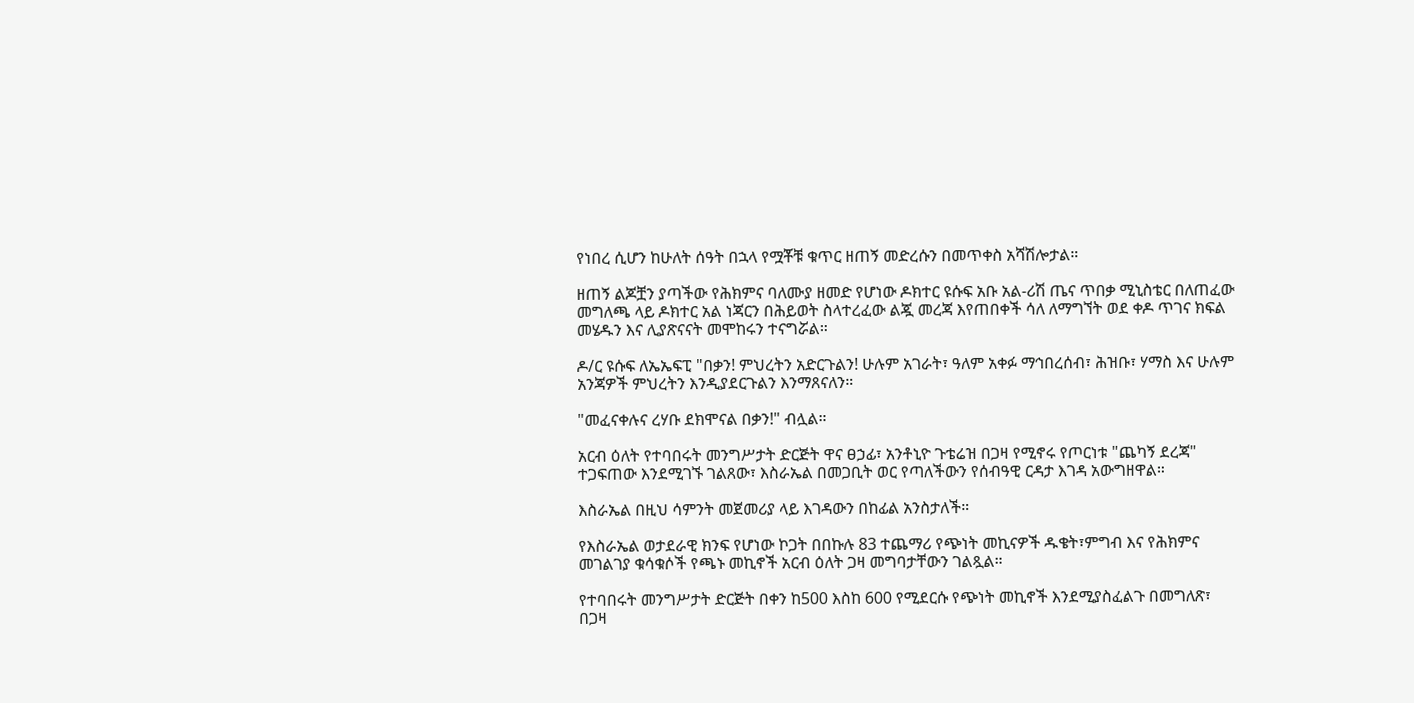የነበረ ሲሆን ከሁለት ሰዓት በኋላ የሟቾቹ ቁጥር ዘጠኝ መድረሱን በመጥቀስ አሻሽሎታል።

ዘጠኝ ልጆቿን ያጣችው የሕክምና ባለሙያ ዘመድ የሆነው ዶክተር ዩሱፍ አቡ አል-ሪሽ ጤና ጥበቃ ሚኒስቴር በለጠፈው መግለጫ ላይ ዶክተር አል ነጃርን በሕይወት ስላተረፈው ልጇ መረጃ እየጠበቀች ሳለ ለማግኘት ወደ ቀዶ ጥገና ክፍል መሄዱን እና ሊያጽናናት መሞከሩን ተናግሯል።

ዶ/ር ዩሱፍ ለኤኤፍፒ "በቃን! ምህረትን አድርጉልን! ሁሉም አገራት፣ ዓለም አቀፉ ማኅበረሰብ፣ ሕዝቡ፣ ሃማስ እና ሁሉም አንጃዎች ምህረትን እንዲያደርጉልን እንማጸናለን።

"መፈናቀሉና ረሃቡ ደክሞናል በቃን!" ብሏል።

አርብ ዕለት የተባበሩት መንግሥታት ድርጅት ዋና ፀኃፊ፣ አንቶኒዮ ጉቴሬዝ በጋዛ የሚኖሩ የጦርነቱ "ጨካኝ ደረጃ" ተጋፍጠው እንደሚገኙ ገልጸው፣ እስራኤል በመጋቢት ወር የጣለችውን የሰብዓዊ ርዳታ እገዳ አውግዘዋል።

እስራኤል በዚህ ሳምንት መጀመሪያ ላይ እገዳውን በከፊል አንስታለች።

የእስራኤል ወታደራዊ ክንፍ የሆነው ኮጋት በበኩሉ 83 ተጨማሪ የጭነት መኪናዎች ዱቄት፣ምግብ እና የሕክምና መገልገያ ቁሳቁሶች የጫኑ መኪኖች አርብ ዕለት ጋዛ መግባታቸውን ገልጿል።

የተባበሩት መንግሥታት ድርጅት በቀን ከ500 እስከ 600 የሚደርሱ የጭነት መኪኖች እንደሚያስፈልጉ በመግለጽ፣ በጋዛ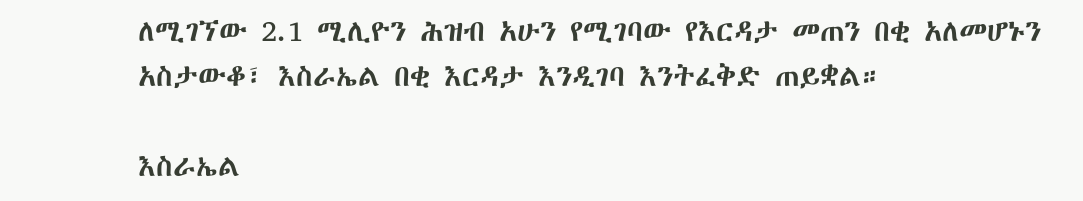ለሚገኘው 2.1 ሚሊዮን ሕዝብ አሁን የሚገባው የእርዳታ መጠን በቂ አለመሆኑን አስታውቆ፣ እስራኤል በቂ እርዳታ እንዲገባ እንትፈቅድ ጠይቋል።

እስራኤል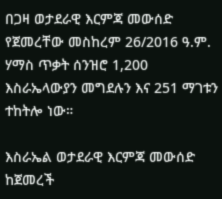በጋዛ ወታደራዊ እርምጃ መውሰድ የጀመረቸው መስከረም 26/2016 ዓ.ም. ሃማስ ጥቃት ሰንዝሮ 1,200 እስራኤላውያን መግደሉን እና 251 ማገቱን ተከትሎ ነው።

እስራኤል ወታደራዊ እርምጃ መውሰድ ከጀመረች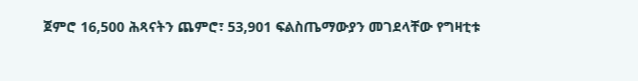ጀምሮ 16,500 ሕጻናትን ጨምሮ፣ 53,901 ፍልስጤማውያን መገደላቸው የግዛቲቱ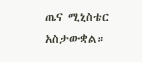ጤና ሚኒስቴር አስታውቋል።